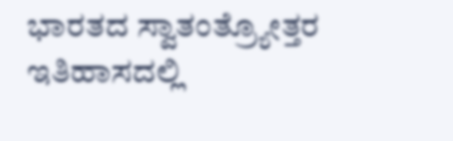ಭಾರತದ ಸ್ವಾತಂತ್ರ್ಯೋತ್ತರ ಇತಿಹಾಸದಲ್ಲಿ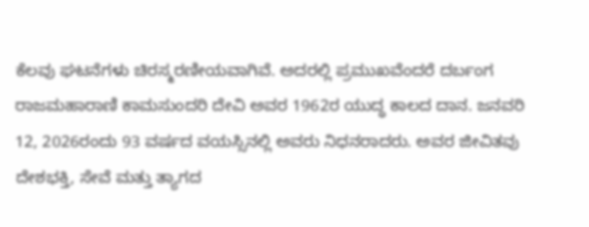ಕೆಲವು ಘಟನೆಗಳು ಚಿರಸ್ಮರಣೀಯವಾಗಿವೆ. ಅದರಲ್ಲಿ ಪ್ರಮುಖವೆಂದರೆ ದರ್ಬಂಗ ರಾಜಮಹಾರಾಣಿ ಕಾಮಸುಂದರಿ ದೇವಿ ಅವರ 1962ರ ಯುದ್ಧ ಕಾಲದ ದಾನ. ಜನವರಿ 12, 2026ರಂದು 93 ವರ್ಷದ ವಯಸ್ಸಿನಲ್ಲಿ ಅವರು ನಿಧನರಾದರು. ಅವರ ಜೀವಿತವು ದೇಶಭಕ್ತಿ, ಸೇವೆ ಮತ್ತು ತ್ಯಾಗದ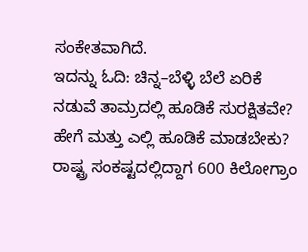ಸಂಕೇತವಾಗಿದೆ.
ಇದನ್ನು ಓದಿ: ಚಿನ್ನ–ಬೆಳ್ಳಿ ಬೆಲೆ ಏರಿಕೆ ನಡುವೆ ತಾಮ್ರದಲ್ಲಿ ಹೂಡಿಕೆ ಸುರಕ್ಷಿತವೇ? ಹೇಗೆ ಮತ್ತು ಎಲ್ಲಿ ಹೂಡಿಕೆ ಮಾಡಬೇಕು?
ರಾಷ್ಟ್ರ ಸಂಕಷ್ಟದಲ್ಲಿದ್ದಾಗ 600 ಕಿಲೋಗ್ರಾಂ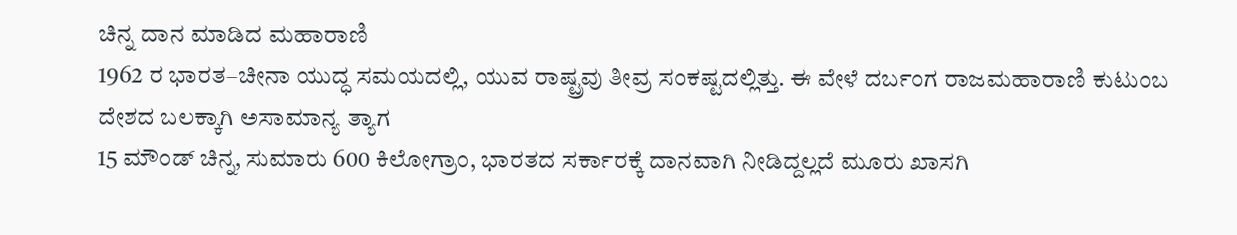ಚಿನ್ನ ದಾನ ಮಾಡಿದ ಮಹಾರಾಣಿ
1962 ರ ಭಾರತ–ಚೀನಾ ಯುದ್ಧ ಸಮಯದಲ್ಲಿ, ಯುವ ರಾಷ್ಟ್ರವು ತೀವ್ರ ಸಂಕಷ್ಟದಲ್ಲಿತ್ತು. ಈ ವೇಳೆ ದರ್ಬಂಗ ರಾಜಮಹಾರಾಣಿ ಕುಟುಂಬ ದೇಶದ ಬಲಕ್ಕಾಗಿ ಅಸಾಮಾನ್ಯ ತ್ಯಾಗ
15 ಮೌಂಡ್ ಚಿನ್ನ, ಸುಮಾರು 600 ಕಿಲೋಗ್ರಾಂ, ಭಾರತದ ಸರ್ಕಾರಕ್ಕೆ ದಾನವಾಗಿ ನೀಡಿದ್ದಲ್ಲದೆ ಮೂರು ಖಾಸಗಿ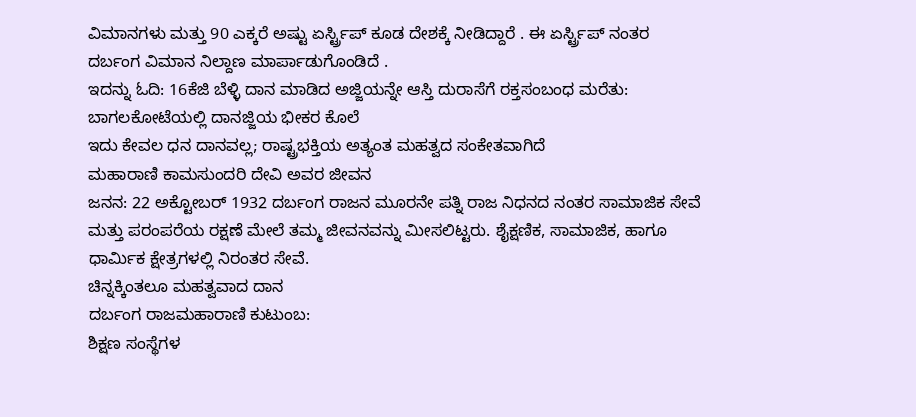ವಿಮಾನಗಳು ಮತ್ತು 90 ಎಕ್ಕರೆ ಅಷ್ಟು ಏರ್ಸ್ಟ್ರಿಪ್ ಕೂಡ ದೇಶಕ್ಕೆ ನೀಡಿದ್ದಾರೆ . ಈ ಏರ್ಸ್ಟ್ರಿಪ್ ನಂತರ ದರ್ಬಂಗ ವಿಮಾನ ನಿಲ್ದಾಣ ಮಾರ್ಪಾಡುಗೊಂಡಿದೆ .
ಇದನ್ನು ಓದಿ: 16ಕೆಜಿ ಬೆಳ್ಳಿ ದಾನ ಮಾಡಿದ ಅಜ್ಜಿಯನ್ನೇ ಆಸ್ತಿ ದುರಾಸೆಗೆ ರಕ್ತಸಂಬಂಧ ಮರೆತು: ಬಾಗಲಕೋಟೆಯಲ್ಲಿ ದಾನಜ್ಜಿಯ ಭೀಕರ ಕೊಲೆ
ಇದು ಕೇವಲ ಧನ ದಾನವಲ್ಲ; ರಾಷ್ಟ್ರಭಕ್ತಿಯ ಅತ್ಯಂತ ಮಹತ್ವದ ಸಂಕೇತವಾಗಿದೆ
ಮಹಾರಾಣಿ ಕಾಮಸುಂದರಿ ದೇವಿ ಅವರ ಜೀವನ
ಜನನ: 22 ಅಕ್ಟೋಬರ್ 1932 ದರ್ಬಂಗ ರಾಜನ ಮೂರನೇ ಪತ್ನಿ ರಾಜ ನಿಧನದ ನಂತರ ಸಾಮಾಜಿಕ ಸೇವೆ ಮತ್ತು ಪರಂಪರೆಯ ರಕ್ಷಣೆ ಮೇಲೆ ತಮ್ಮ ಜೀವನವನ್ನು ಮೀಸಲಿಟ್ಟರು. ಶೈಕ್ಷಣಿಕ, ಸಾಮಾಜಿಕ, ಹಾಗೂ ಧಾರ್ಮಿಕ ಕ್ಷೇತ್ರಗಳಲ್ಲಿ ನಿರಂತರ ಸೇವೆ.
ಚಿನ್ನಕ್ಕಿಂತಲೂ ಮಹತ್ವವಾದ ದಾನ
ದರ್ಬಂಗ ರಾಜಮಹಾರಾಣಿ ಕುಟುಂಬ:
ಶಿಕ್ಷಣ ಸಂಸ್ಥೆಗಳ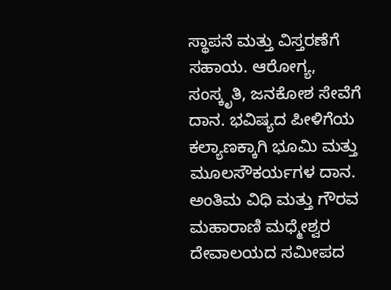ಸ್ಥಾಪನೆ ಮತ್ತು ವಿಸ್ತರಣೆಗೆ ಸಹಾಯ. ಆರೋಗ್ಯ, ಸಂಸ್ಕೃತಿ, ಜನಕೋಶ ಸೇವೆಗೆ ದಾನ. ಭವಿಷ್ಯದ ಪೀಳಿಗೆಯ ಕಲ್ಯಾಣಕ್ಕಾಗಿ ಭೂಮಿ ಮತ್ತು ಮೂಲಸೌಕರ್ಯಗಳ ದಾನ.
ಅಂತಿಮ ವಿಧಿ ಮತ್ತು ಗೌರವ
ಮಹಾರಾಣಿ ಮಧ್ಮೇಶ್ವರ ದೇವಾಲಯದ ಸಮೀಪದ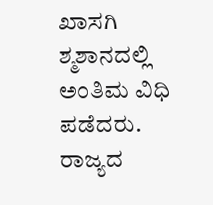ಖಾಸಗಿ ಶ್ಮಶಾನದಲ್ಲಿ ಅಂತಿಮ ವಿಧಿ ಪಡೆದರು. ರಾಜ್ಯದ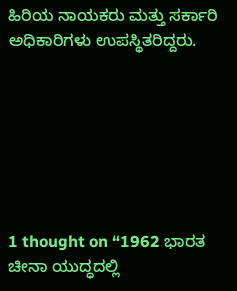ಹಿರಿಯ ನಾಯಕರು ಮತ್ತು ಸರ್ಕಾರಿ ಅಧಿಕಾರಿಗಳು ಉಪಸ್ಥಿತರಿದ್ದರು.







1 thought on “1962 ಭಾರತ ಚೀನಾ ಯುದ್ಧದಲ್ಲಿ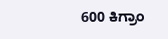600 ಕಿಗ್ರಾಂ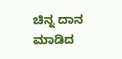ಚಿನ್ನ ದಾನ ಮಾಡಿದ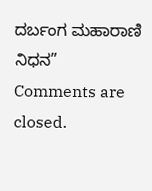ದರ್ಬಂಗ ಮಹಾರಾಣಿ ನಿಧನ”
Comments are closed.